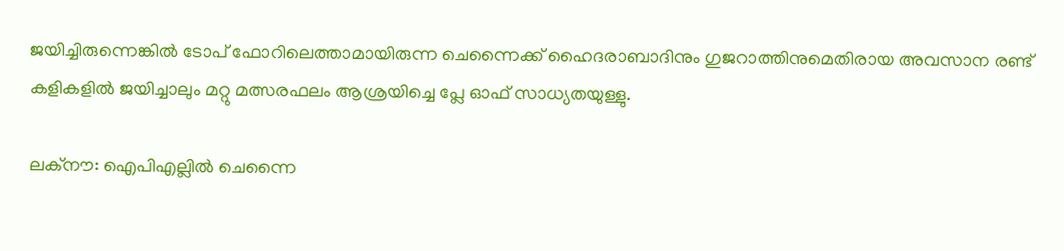ജയിച്ചിരുന്നെങ്കില്‍ ടോപ് ഫോറിലെത്താമായിരുന്ന ചെന്നൈക്ക് ഹൈദരാബാദിനും ഗുജറാത്തിനുമെതിരായ അവസാന രണ്ട് കളികളില്‍ ജയിച്ചാലും മറ്റു മത്സരഫലം ആശ്രയിച്ചെ പ്ലേ ഓഫ് സാധ്യതയുള്ളു.

ലക്നൗ: ഐപിഎല്ലില്‍ ചെന്നൈ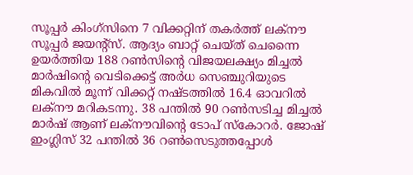സൂപ്പര്‍ കിംഗ്സിനെ 7 വിക്കറ്റിന് തകര്‍ത്ത് ലക്നൗ സൂപ്പര്‍ ജയന്‍റ്സ്. ആദ്യം ബാറ്റ് ചെയ്ത് ചെന്നൈ ഉയര്‍ത്തിയ 188 റണ്‍സിന്‍റെ വിജയലക്ഷ്യം മിച്ചല്‍ മാര്‍ഷിന്‍റെ വെടിക്കെട്ട് അർധ സെഞ്ചുറിയുടെ മികവില്‍ മൂന്ന് വിക്കറ്റ് നഷ്ടത്തില്‍ 16.4 ഓവറില്‍ ലക്നൗ മറികടന്നു. 38 പന്തില്‍ 90 റണ്‍സടിച്ച മിച്ചല്‍ മാര്‍ഷ് ആണ് ലക്നൗവിന്‍റെ ടോപ് സ്കോറര്‍. ജോഷ് ഇംഗ്ലിസ് 32 പന്തില്‍ 36 റണ്‍സെടുത്തപ്പോള്‍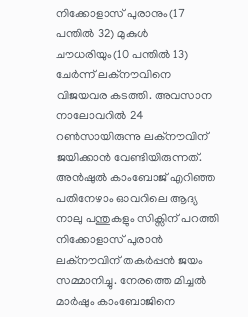നിക്കോളാസ് പുരാനും(17 പന്തില്‍ 32) മുകുള്‍ ചൗധരിയും(10 പന്തില്‍ 13) ചേര്‍ന്ന് ലക്നൗവിനെ വിജയവര കടത്തി. അവസാന നാലോവറില്‍ 24 റണ്‍സായിരുന്നു ലക്നൗവിന് ജയിക്കാൻ വേണ്ടിയിരുന്നത്. അന്‍ഷുല്‍ കാംബോജ് എറിഞ്ഞ പതിനേഴാം ഓവറിലെ ആദ്യ നാലു പന്തുകളും സിക്സിന് പറത്തി നിക്കോളാസ് പുരാന്‍ ലക്നൗവിന് തകര്‍പ്പൻ ജയം സമ്മാനിച്ചു. നേരത്തെ മിച്ചല്‍ മാര്‍ഷും കാംബോജിനെ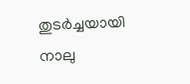തുടര്‍ച്ചയായി നാലു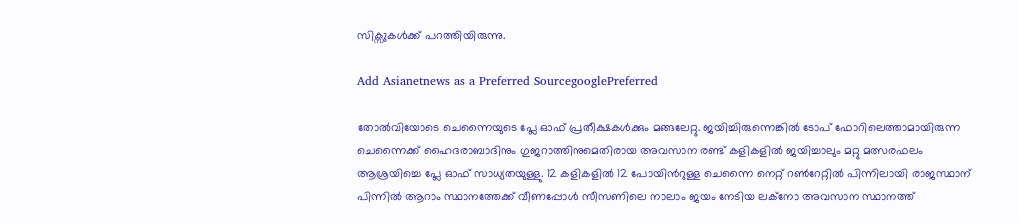സിക്സുകള്‍ക്ക് പറത്തിയിരുന്നു.

Add Asianetnews as a Preferred SourcegooglePreferred

തോല്‍വിയോടെ ചെന്നൈയുടെ പ്ലേ ഓഫ് പ്രതീക്ഷകള്‍ക്കും മങ്ങലേറ്റു. ജയിച്ചിരുന്നെങ്കില്‍ ടോപ് ഫോറിലെത്താമായിരുന്ന ചെന്നൈക്ക് ഹൈദരാബാദിനും ഗുജറാത്തിനുമെതിരായ അവസാന രണ്ട് കളികളില്‍ ജയിച്ചാലും മറ്റു മത്സരഫലം ആശ്രയിച്ചെ പ്ലേ ഓഫ് സാധ്യതയുള്ളു. 12 കളികളില്‍ 12 പോയിന്‍റുള്ള ചെന്നൈ നെറ്റ് റണ്‍റേറ്റില്‍ പിന്നിലായി രാജസ്ഥാന് പിന്നില്‍ ആറാം സ്ഥാനത്തേക്ക് വീണപ്പോള്‍ സീസണിലെ നാലാം ജയം നേടിയ ലക്നോ അവസാന സ്ഥാനത്ത്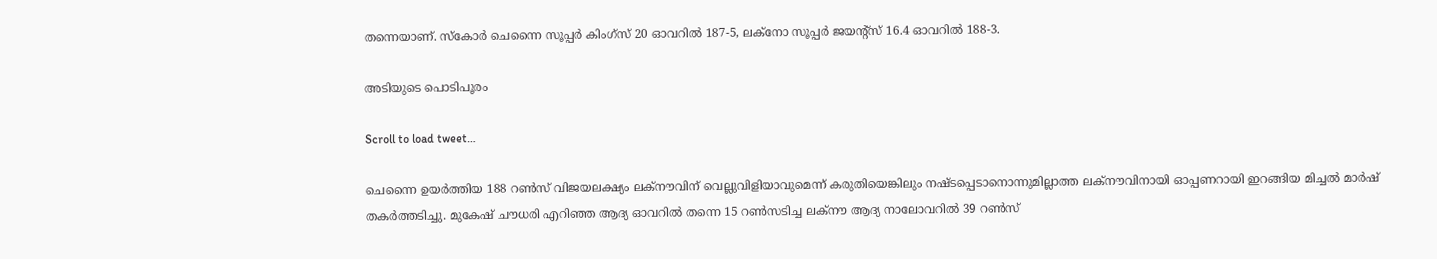തന്നെയാണ്. സ്കോര്‍ ചെന്നൈ സൂപ്പര്‍ കിംഗ്സ് 20 ഓവറില്‍ 187-5, ലക്നോ സൂപ്പര്‍ ജയന്‍റ്സ് 16.4 ഓവറില്‍ 188-3.

അടിയുടെ പൊടിപൂരം

Scroll to load tweet…

ചെന്നൈ ഉയര്‍ത്തിയ 188 റണ്‍സ് വിജയലക്ഷ്യം ലക്നൗവിന് വെല്ലുവിളിയാവുമെന്ന് കരുതിയെങ്കിലും നഷ്ടപ്പെടാനൊന്നുമില്ലാത്ത ലക്നൗവിനായി ഓപ്പണറായി ഇറങ്ങിയ മിച്ചല്‍ മാര്‍ഷ് തകര്‍ത്തടിച്ചു. മുകേഷ് ചൗധരി എറിഞ്ഞ ആദ്യ ഓവറില്‍ തന്നെ 15 റണ്‍സടിച്ച ലക്നൗ ആദ്യ നാലോവറില്‍ 39 റണ്‍സ്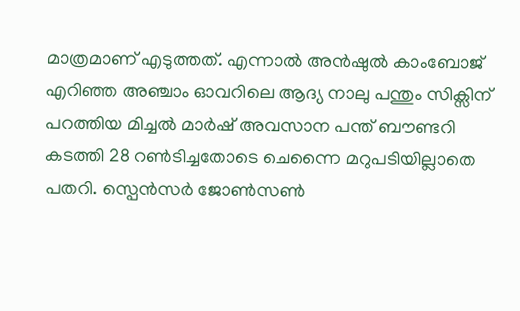മാത്രമാണ് എടുത്തത്. എന്നാല്‍ അന്‍ഷുൽ കാംബോജ് എറിഞ്ഞ അ‍ഞ്ചാം ഓവറിലെ ആദ്യ നാലു പന്തും സിക്സിന് പറത്തിയ മിച്ചല്‍ മാര്‍ഷ് അവസാന പന്ത് ബൗണ്ടറി കടത്തി 28 റണ്‍ടിച്ചതോടെ ചെന്നൈ മറുപടിയില്ലാതെ പതറി. സ്പെന്‍സര്‍ ജോണ്‍സണ്‍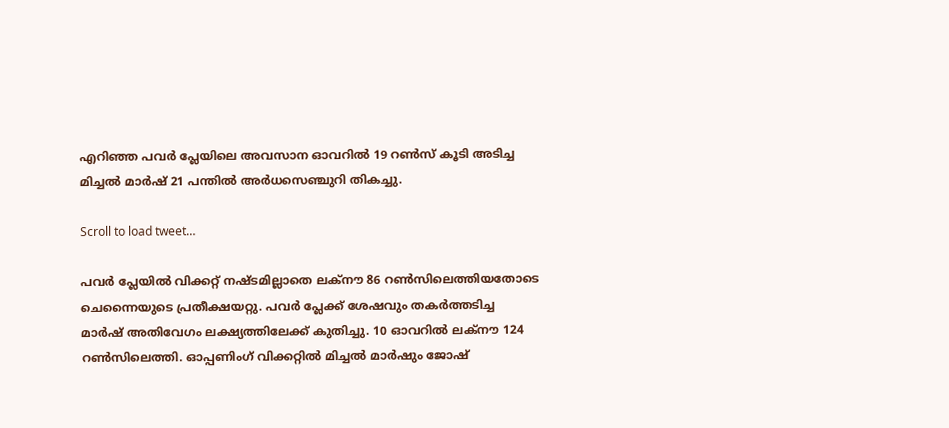എറിഞ്ഞ പവര്‍ പ്ലേയിലെ അവസാന ഓവറില്‍ 19 റണ്‍സ് കൂടി അടിച്ച മിച്ചല്‍ മാര്‍ഷ് 21 പന്തില്‍ അര്‍ധസെഞ്ചുറി തികച്ചു.

Scroll to load tweet…

പവര്‍ പ്ലേയിൽ വിക്കറ്റ് നഷ്ടമില്ലാതെ ലക്നൗ 86 റണ്‍സിലെത്തിയതോടെ ചെന്നൈയുടെ പ്രതീക്ഷയറ്റു. പവര്‍ പ്ലേക്ക് ശേഷവും തകര്‍ത്തടിച്ച മാര്‍ഷ് അതിവേഗം ലക്ഷ്യത്തിലേക്ക് കുതിച്ചു. 10 ഓവറില്‍ ലക്നൗ 124 റണ്‍സിലെത്തി. ഓപ്പണിംഗ് വിക്കറ്റില്‍ മിച്ചല്‍ മാര്‍ഷും ജോഷ്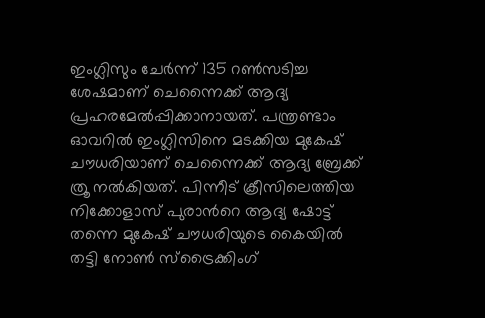ഇംഗ്ലിസും ചേര്‍ന്ന് 135 റണ്‍സടിച്ച ശേഷമാണ് ചെന്നൈക്ക് ആദ്യ പ്രഹരമേല്‍പ്പിക്കാനായത്. പന്ത്രണ്ടാം ഓവറില്‍ ഇംഗ്ലിസിനെ മടക്കിയ മുകേഷ് ചൗധരിയാണ് ചെന്നൈക്ക് ആദ്യ ബ്രേക്ക് ത്രൂ നല്‍കിയത്. പിന്നീട് ക്രീസിലെത്തിയ നിക്കോളാസ് പുരാന്‍റെ ആദ്യ ഷോട്ട് തന്നെ മുകേഷ് ചൗധരിയുടെ കൈയില്‍ തട്ടി നോണ്‍ സ്ട്രൈക്കിംഗ്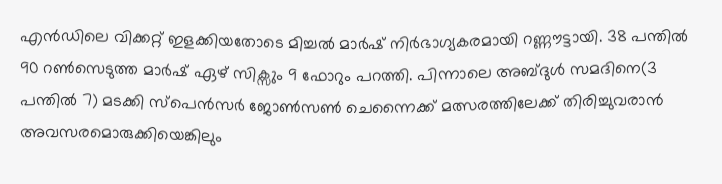എന്‍ഡിലെ വിക്കറ്റ് ഇളക്കിയതോടെ മിച്ചല്‍ മാര്‍ഷ് നിര്‍ഭാഗ്യകരമായി റണ്ണൗട്ടായി. 38 പന്തില്‍ 90 റണ്‍സെടുത്ത മാര്‍ഷ് ഏഴ് സിക്സും 9 ഫോറും പറത്തി. പിന്നാലെ അബ്ദുള്‍ സമദിനെ(3 പന്തില്‍ 7) മടക്കി സ്പെന്‍സർ ജോണ്‍സണ്‍ ചെന്നൈക്ക് മത്സരത്തിലേക്ക് തിരിച്ചുവരാന്‍ അവസരമൊരുക്കിയെങ്കിലും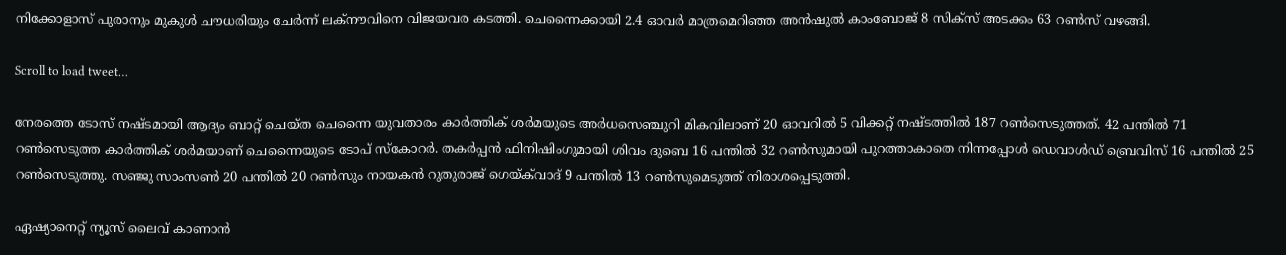നിക്കോളാസ് പുരാനും മുകുള്‍ ചൗധരിയും ചേര്‍ന്ന് ലക്നൗവിനെ വിജയവര കടത്തി. ചെന്നൈക്കായി 2.4 ഓവര്‍ മാത്രമെറിഞ്ഞ അന്‍ഷുല്‍ കാംബോജ് 8 സിക്സ് അടക്കം 63 റണ്‍സ് വഴങ്ങി.

Scroll to load tweet…

നേരത്തെ ടോസ് നഷ്ടമായി ആദ്യം ബാറ്റ് ചെയ്ത ചെന്നൈ യുവതാരം കാര്‍ത്തിക് ശര്‍മയുടെ അര്‍ധസെഞ്ചുറി മികവിലാണ് 20 ഓവറില്‍ 5 വിക്കറ്റ് നഷ്ടത്തില്‍ 187 റണ്‍സെടുത്തത്. 42 പന്തില്‍ 71 റണ്‍സെടുത്ത കാര്‍ത്തിക് ശര്‍മയാണ് ചെന്നൈയുടെ ടോപ് സ്കോറര്‍. തകര്‍പ്പന്‍ ഫിനിഷിംഗുമായി ശിവം ദുബെ 16 പന്തില്‍ 32 റണ്‍സുമായി പുറത്താകാതെ നിന്നപ്പോള്‍ ഡെവാള്‍ഡ് ബ്രെവിസ് 16 പന്തില്‍ 25 റണ്‍സെടുത്തു. സഞ്ജു സാംസണ്‍ 20 പന്തില്‍ 20 റണ്‍സും നായകന്‍ റുതുരാജ് ഗെയ്ക്‌വാദ് 9 പന്തില്‍ 13 റണ്‍സുമെടുത്ത് നിരാശപ്പെടുത്തി.

ഏഷ്യാനെറ്റ് ന്യൂസ് ലൈവ് കാണാന്‍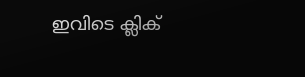ഇവിടെ ക്ലിക്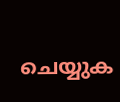ചെയ്യുക